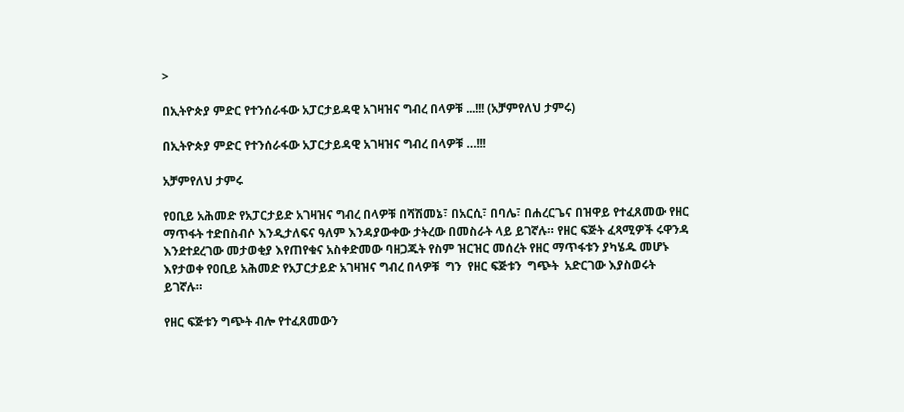>

በኢትዮጵያ ምድር የተንሰራፋው አፓርታይዳዊ አገዛዝና ግብረ በላዎቹ ...!!! (አቻምየለህ ታምሩ)

በኢትዮጵያ ምድር የተንሰራፋው አፓርታይዳዊ አገዛዝና ግብረ በላዎቹ …!!!

አቻምየለህ ታምሩ

የዐቢይ አሕመድ የአፓርታይድ አገዛዝና ግብረ በላዎቹ በሻሽመኔ፣ በአርሲ፣ በባሌ፣ በሐረርጌና በዝዋይ የተፈጸመው የዘር ማጥፋት ተድበስብሶ እንዲታለፍና ዓለም እንዳያውቀው ታትረው በመስራት ላይ ይገኛሉ። የዘር ፍጅት ፈጻሚዎች ሩዋንዳ እንደተደረገው መታወቂያ እየጠየቁና አስቀድመው ባዘጋጁት የስም ዝርዝር መሰረት የዘር ማጥፋቱን ያካሄዱ መሆኑ እየታወቀ የዐቢይ አሕመድ የአፓርታይድ አገዛዝና ግብረ በላዎቹ  ግን  የዘር ፍጅቱን  ግጭት  አድርገው እያስወሩት ይገኛሉ።

የዘር ፍጅቱን ግጭት ብሎ የተፈጸመውን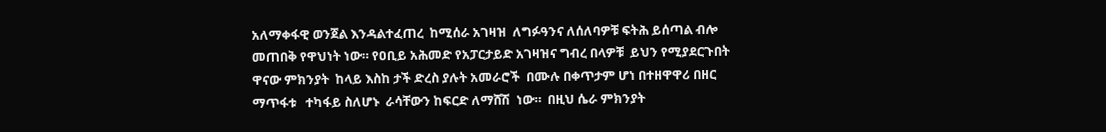አለማቀፋዊ ወንጀል እንዳልተፈጠረ  ከሚሰራ አገዛዝ  ለግፉዓንና ለሰለባዎቹ ፍትሕ ይሰጣል ብሎ መጠበቅ የዋህነት ነው። የዐቢይ አሕመድ የአፓርታይድ አገዛዝና ግብረ በላዎቹ  ይህን የሚያደርጉበት ዋናው ምክንያት  ከላይ እስከ ታች ድረስ ያሉት አመራሮች  በሙሉ በቀጥታም ሆነ በተዘዋዋሪ በዘር ማጥፋቱ   ተካፋይ ስለሆኑ  ራሳቸውን ከፍርድ ለማሸሽ  ነው።  በዚህ ሴራ ምክንያት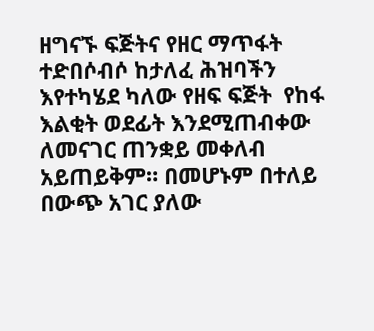ዘግናኙ ፍጅትና የዘር ማጥፋት ተድበሶብሶ ከታለፈ ሕዝባችን  እየተካሄደ ካለው የዘፍ ፍጅት  የከፋ እልቂት ወደፊት እንደሚጠብቀው ለመናገር ጠንቋይ መቀለብ አይጠይቅም። በመሆኑም በተለይ በውጭ አገር ያለው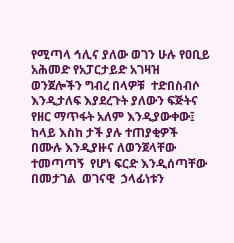የሚጣላ ኅሊና ያለው ወገን ሁሉ የዐቢይ አሕመድ የአፓርታይድ አገዛዝ ወንጀሎችን ግብረ በላዎቹ  ተድበስብሶ እንዲታለፍ እያደረጉት ያለውን ፍጅትና የዘር ማጥፋት አለም እንዲያውቀው፤ ከላይ እስከ ታች ያሉ ተጠያቂዎች በሙሉ እንዲያዙና ለወንጀላቸው ተመጣጣኝ  የሆነ ፍርድ እንዲሰጣቸው  በመታገል  ወገናዊ  ኃላፊነቱን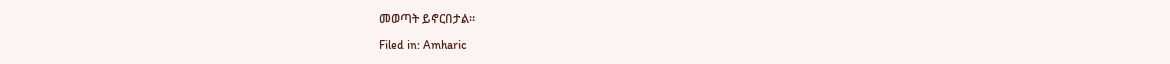መወጣት ይኖርበታል።

Filed in: Amharic